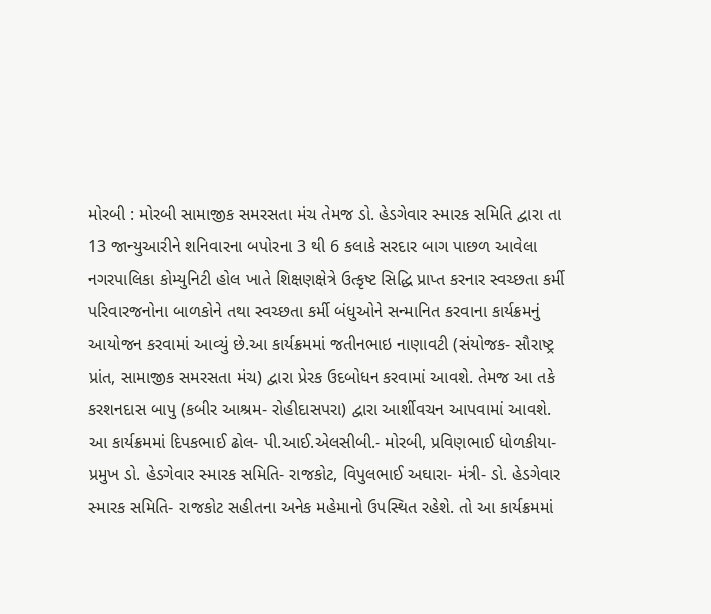મોરબી : મોરબી સામાજીક સમરસતા મંચ તેમજ ડો. હેડગેવાર સ્મારક સમિતિ દ્વારા તા 13 જાન્યુઆરીને શનિવારના બપોરના 3 થી 6 કલાકે સરદાર બાગ પાછળ આવેલા નગરપાલિકા કોમ્યુનિટી હોલ ખાતે શિક્ષણક્ષેત્રે ઉત્કૃષ્ટ સિદ્ધિ પ્રાપ્ત કરનાર સ્વચ્છતા કર્મી પરિવારજનોના બાળકોને તથા સ્વચ્છતા કર્મી બંધુઓને સન્માનિત કરવાના કાર્યક્રમનું આયોજન કરવામાં આવ્યું છે.આ કાર્યક્રમમાં જતીનભાઇ નાણાવટી (સંયોજક- સૌરાષ્ટ્ર પ્રાંત, સામાજીક સમરસતા મંચ) દ્વારા પ્રેરક ઉદબોધન કરવામાં આવશે. તેમજ આ તકે કરશનદાસ બાપુ (કબીર આશ્રમ- રોહીદાસપરા) દ્વારા આર્શીવચન આપવામાં આવશે. આ કાર્યક્રમમાં દિપકભાઈ ઢોલ- પી.આઈ.એલસીબી.- મોરબી, પ્રવિણભાઈ ધોળકીયા- પ્રમુખ ડો. હેડગેવાર સ્મારક સમિતિ- રાજકોટ, વિપુલભાઈ અઘારા- મંત્રી- ડો. હેડગેવાર સ્મારક સમિતિ- રાજકોટ સહીતના અનેક મહેમાનો ઉપસ્થિત રહેશે. તો આ કાર્યક્રમમાં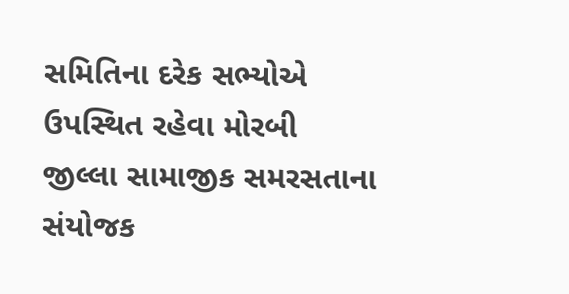સમિતિના દરેક સભ્યોએ ઉપસ્થિત રહેવા મોરબી જીલ્લા સામાજીક સમરસતાના સંયોજક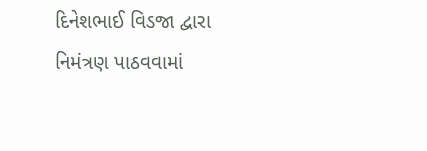દિનેશભાઈ વિડજા દ્વારા નિમંત્રણ પાઠવવામાં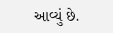આવ્યું છે.